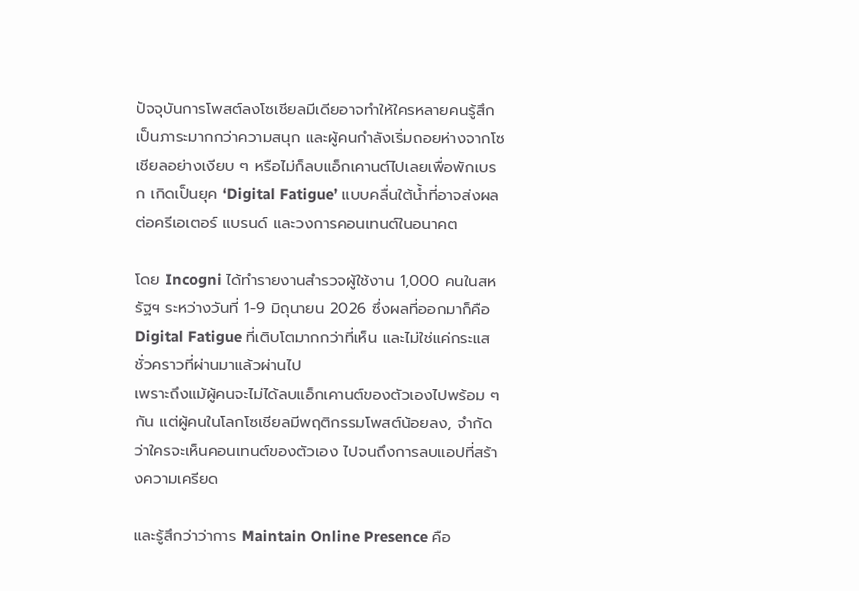ปัจจุบันการโพสต์ลงโซเชียลมีเดียอาจทำให้ใครหลายคนรู้สึกเป็นภาระมากกว่าความสนุก และผู้คนกำลังเริ่มถอยห่างจากโซเชียลอย่างเงียบ ๆ หรือไม่ก็ลบแอ็กเคานต์ไปเลยเพื่อพักเบรก เกิดเป็นยุค ‘Digital Fatigue’ แบบคลื่นใต้น้ำที่อาจส่งผลต่อครีเอเตอร์ แบรนด์ และวงการคอนเทนต์ในอนาคต

โดย Incogni ได้ทำรายงานสำรวจผู้ใช้งาน 1,000 คนในสหรัฐฯ ระหว่างวันที่ 1-9 มิถุนายน 2026 ซึ่งผลที่ออกมาก็คือ Digital Fatigue ที่เติบโตมากกว่าที่เห็น และไม่ใช่แค่กระแสชั่วคราวที่ผ่านมาแล้วผ่านไป
เพราะถึงแม้ผู้คนจะไม่ได้ลบแอ็กเคานต์ของตัวเองไปพร้อม ๆ กัน แต่ผู้คนในโลกโซเชียลมีพฤติกรรมโพสต์น้อยลง, จำกัดว่าใครจะเห็นคอนเทนต์ของตัวเอง ไปจนถึงการลบแอปที่สร้างความเครียด

และรู้สึกว่าว่าการ Maintain Online Presence คือ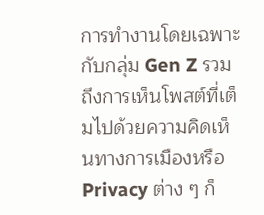การทำงานโดยเฉพาะกับกลุ่ม Gen Z รวมถึงการเห็นโพสต์ที่เต็มไปด้วยความคิดเห็นทางการเมืองหรือ Privacy ต่าง ๆ ก็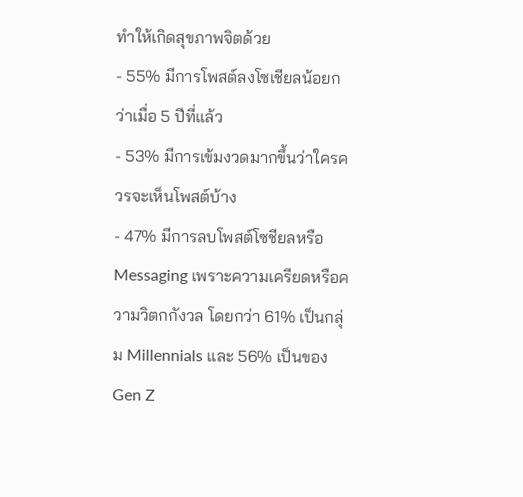ทำให้เกิดสุขภาพจิตด้วย
- 55% มีการโพสต์ลงโซเชียลน้อยกว่าเมื่อ 5 ปีที่แล้ว
- 53% มีการเข้มงวดมากขึ้นว่าใครควรจะเห็นโพสต์บ้าง
- 47% มีการลบโพสต์โซชียลหรือ Messaging เพราะความเครียดหรือความวิตกกังวล โดยกว่า 61% เป็นกลุ่ม Millennials และ 56% เป็นของ Gen Z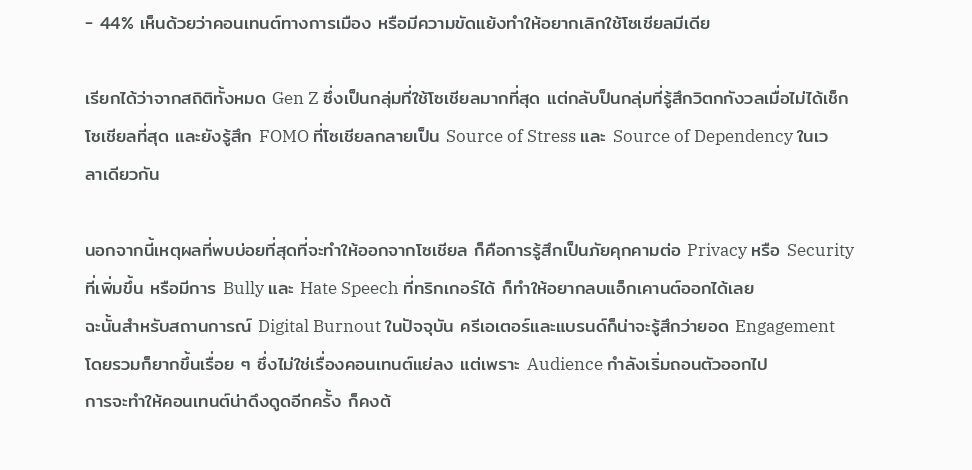- 44% เห็นด้วยว่าคอนเทนต์ทางการเมือง หรือมีความขัดแย้งทำให้อยากเลิกใช้โซเชียลมีเดีย

เรียกได้ว่าจากสถิติทั้งหมด Gen Z ซึ่งเป็นกลุ่มที่ใช้โซเชียลมากที่สุด แต่กลับป็นกลุ่มที่รู้สึกวิตกกังวลเมื่อไม่ได้เช็กโซเชียลที่สุด และยังรู้สึก FOMO ที่โซเชียลกลายเป็น Source of Stress และ Source of Dependency ในเวลาเดียวกัน

นอกจากนี้เหตุผลที่พบบ่อยที่สุดที่จะทำให้ออกจากโซเชียล ก็คือการรู้สึกเป็นภัยคุกคามต่อ Privacy หรือ Security ที่เพิ่มขึ้น หรือมีการ Bully และ Hate Speech ที่ทริกเกอร์ได้ ก็ทำให้อยากลบแอ็กเคานต์ออกได้เลย
ฉะนั้นสำหรับสถานการณ์ Digital Burnout ในปัจจุบัน ครีเอเตอร์และแบรนด์ก็น่าจะรู้สึกว่ายอด Engagement โดยรวมก็ยากขึ้นเรื่อย ๆ ซึ่งไม่ใช่เรื่องคอนเทนต์แย่ลง แต่เพราะ Audience กำลังเริ่มถอนตัวออกไป
การจะทำให้คอนเทนต์น่าดึงดูดอีกครั้ง ก็คงต้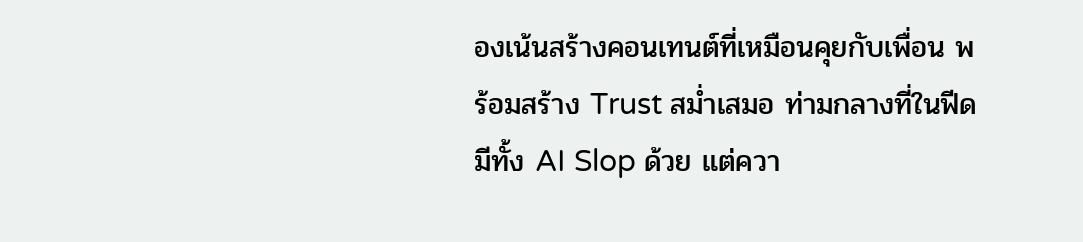องเน้นสร้างคอนเทนต์ที่เหมือนคุยกับเพื่อน พร้อมสร้าง Trust สม่ำเสมอ ท่ามกลางที่ในฟีดมีทั้ง AI Slop ด้วย แต่ควา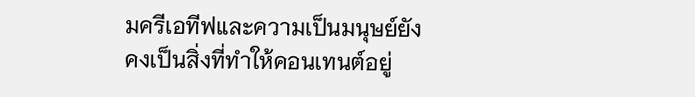มครีเอทีฟและความเป็นมนุษย์ยังคงเป็นสิ่งที่ทำให้คอนเทนต์อยู่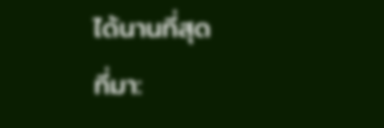ได้นานที่สุด
ที่มา: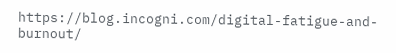https://blog.incogni.com/digital-fatigue-and-burnout/